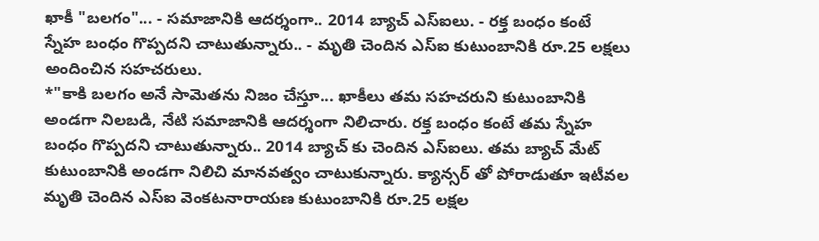ఖాకీ "బలగం"... - సమాజానికి ఆదర్శంగా.. 2014 బ్యాచ్ ఎస్ఐలు. - రక్త బంధం కంటే స్నేహ బంధం గొప్పదని చాటుతున్నారు.. - మృతి చెందిన ఎస్ఐ కుటుంబానికి రూ.25 లక్షలు అందించిన సహచరులు.
*"కాకి బలగం అనే సామెతను నిజం చేస్తూ... ఖాకీలు తమ సహచరుని కుటుంబానికి అండగా నిలబడి, నేటి సమాజానికి ఆదర్శంగా నిలిచారు. రక్త బంధం కంటే తమ స్నేహ బంధం గొప్పదని చాటుతున్నారు.. 2014 బ్యాచ్ కు చెందిన ఎస్ఐలు. తమ బ్యాచ్ మేట్ కుటుంబానికి అండగా నిలిచి మానవత్వం చాటుకున్నారు. క్యాన్సర్ తో పోరాడుతూ ఇటీవల మృతి చెందిన ఎస్ఐ వెంకటనారాయణ కుటుంబానికి రూ.25 లక్షల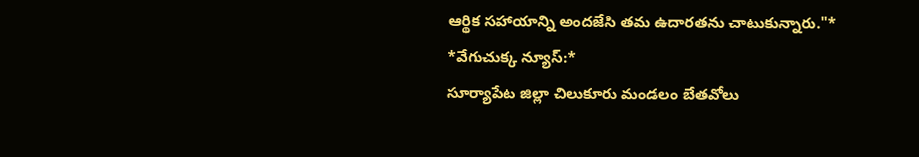ఆర్థిక సహాయాన్ని అందజేసి తమ ఉదారతను చాటుకున్నారు."*
*వేగుచుక్క న్యూస్:*
సూర్యాపేట జిల్లా చిలుకూరు మండలం బేతవోలు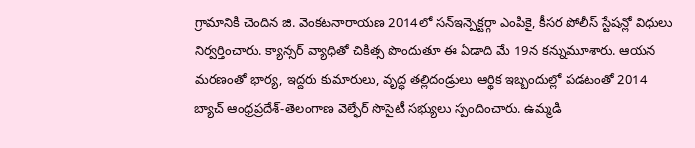గ్రామానికి చెందిన జి. వెంకటనారాయణ 2014లో సన్ఇన్పెక్టర్గా ఎంపికై, కీసర పోలీస్ స్టేషన్లో విధులు నిర్వర్తించారు. క్యాన్సర్ వ్యాధితో చికిత్స పొందుతూ ఈ ఏడాది మే 19న కన్నుమూశారు. ఆయన మరణంతో భార్య, ఇద్దరు కుమారులు, వృద్ధ తల్లిదండ్రులు ఆర్థిక ఇబ్బందుల్లో పడటంతో 2014 బ్యాచ్ ఆంధ్రప్రదేశ్-తెలంగాణ వెల్ఫేర్ సొసైటీ సభ్యులు స్పందించారు. ఉమ్మడి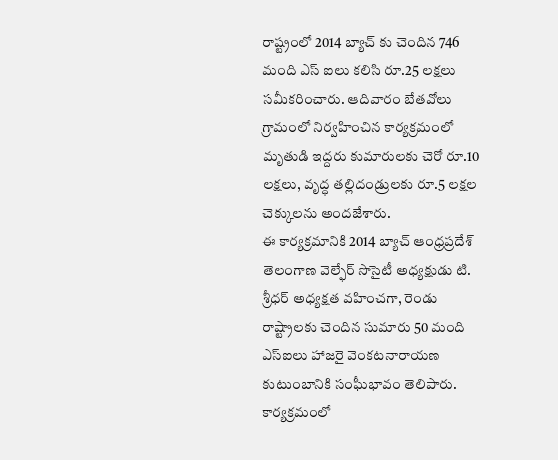రాష్ట్రంలో 2014 బ్యాచ్ కు చెందిన 746 మంది ఎస్ ఐలు కలిసి రూ.25 లక్షలు సమీకరించారు. ఆదివారం బేతవోలు గ్రామంలో నిర్వహించిన కార్యక్రమంలో మృతుడి ఇద్దరు కుమారులకు చెరో రూ.10 లక్షలు, వృద్ధ తల్లిదండ్రులకు రూ.5 లక్షల చెక్కులను అందజేశారు.
ఈ కార్యక్రమానికి 2014 బ్యాచ్ ఆంధ్రప్రదేశ్ తెలంగాణ వెల్ఫేర్ సొసైటీ అధ్యక్షుడు టి. శ్రీధర్ అధ్యక్షత వహించగా, రెండు రాష్ట్రాలకు చెందిన సుమారు 50 మంది ఎస్ఐలు హాజరై వెంకటనారాయణ కుటుంబానికి సంఘీభావం తెలిపారు. కార్యక్రమంలో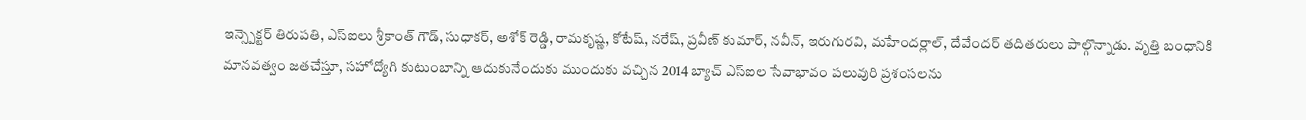ఇన్స్పెక్టర్ తిరుపతి, ఎస్ఐలు శ్రీకాంత్ గౌడ్, సుధాకర్, అశోక్ రెడ్డి, రామకృష్ణ, కోటేష్, నరేష్, ప్రవీణ్ కుమార్, నవీన్, ఇరుగురవి, మహేందర్లాల్, దేవేందర్ తదితరులు పాల్గొన్నాడు. వృత్తి బంధానికి మానవత్వం జతచేస్తూ, సహోద్యోగి కుటుంబాన్ని ఆదుకునేందుకు ముందుకు వచ్చిన 2014 బ్యాచ్ ఎస్ఐల సేవాభావం పలువురి ప్రశంసలను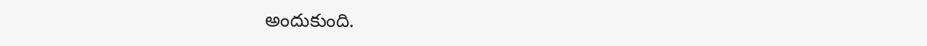అందుకుంది.